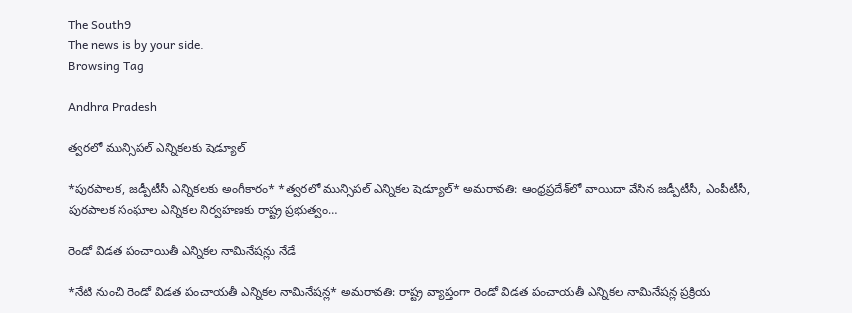The South9
The news is by your side.
Browsing Tag

Andhra Pradesh

త్వరలో మున్సిపల్ ఎన్నికలకు షెడ్యూల్

*పురపాలక, జడ్పీటీసీ ఎన్నికలకు అంగీకారం* *త్వరలో మున్సిపల్‌ ఎన్నికల షెడ్యూల్‌* అమరావతి: ఆంధ్రప్రదేశ్‌లో వాయిదా వేసిన జడ్పీటీసీ, ఎంపీటీసీ, పురపాలక సంఘాల ఎన్నికల నిర్వహణకు రాష్ట్ర ప్రభుత్వం…

రెండో విడత పంచాయితీ ఎన్నికల నామినేషన్లు నేడే

*నేటి నుంచి రెండో విడత పంచాయతీ ఎన్నికల నామినేషన్ల* అమరావతి: రాష్ట్ర వ్యాప్తంగా రెండో విడత పంచాయతీ ఎన్నికల నామినేషన్ల ప్రక్రియ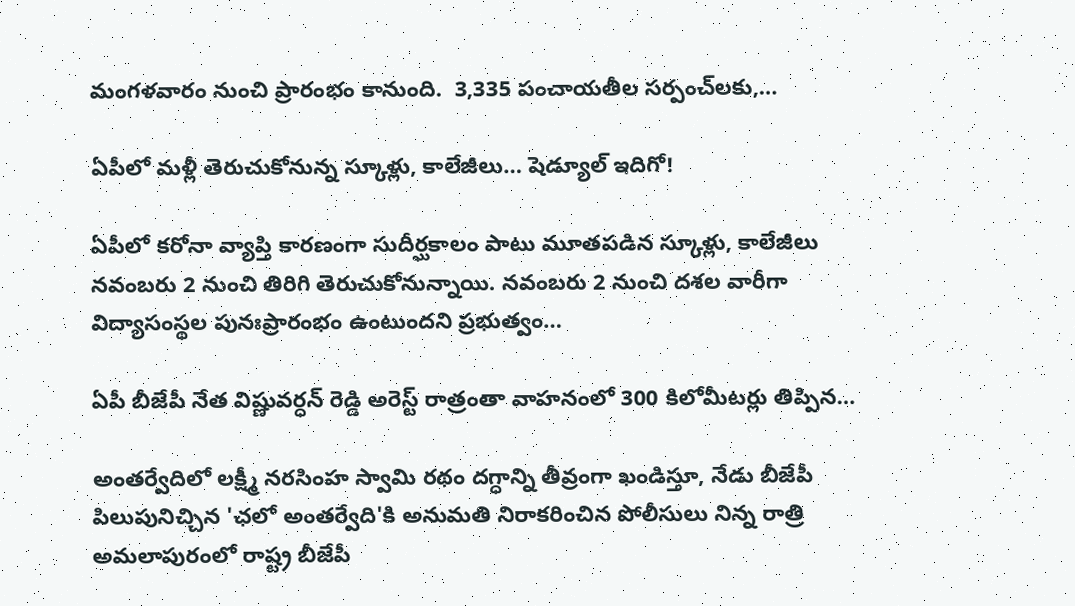మంగళవారం నుంచి ప్రారంభం కానుంది.  3,335 పంచాయతీల సర్పంచ్‌లకు,…

ఏపీలో మళ్లీ తెరుచుకోనున్న స్కూళ్లు, కాలేజీలు… షెడ్యూల్ ఇదిగో!

ఏపీలో కరోనా వ్యాప్తి కారణంగా సుదీర్ఘకాలం పాటు మూతపడిన స్కూళ్లు, కాలేజీలు నవంబరు 2 నుంచి తిరిగి తెరుచుకోనున్నాయి. నవంబరు 2 నుంచి దశల వారీగా విద్యాసంస్థల పునఃప్రారంభం ఉంటుందని ప్రభుత్వం…

ఏపీ బీజేపీ నేత విష్ణువర్ధన్ రెడ్డి అరెస్ట్ రాత్రంతా వాహనంలో 300 కిలోమీటర్లు తిప్పిన…

అంతర్వేదిలో లక్ష్మీ నరసింహ స్వామి రథం దగ్ధాన్ని తీవ్రంగా ఖండిస్తూ, నేడు బీజేపీ పిలుపునిచ్చిన 'ఛలో అంతర్వేది'కి అనుమతి నిరాకరించిన పోలీసులు నిన్న రాత్రి అమలాపురంలో రాష్ట్ర బీజేపీ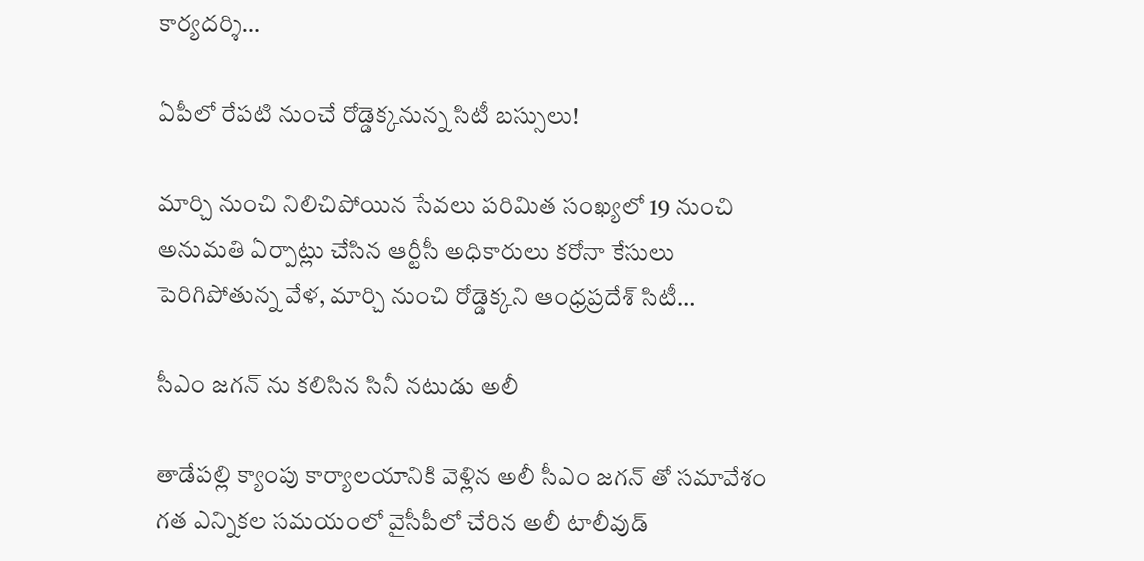కార్యదర్శి…

ఏపీలో రేపటి నుంచే రోడ్డెక్కనున్న సిటీ బస్సులు!

మార్చి నుంచి నిలిచిపోయిన సేవలు పరిమిత సంఖ్యలో 19 నుంచి అనుమతి ఏర్పాట్లు చేసిన ఆర్టీసీ అధికారులు కరోనా కేసులు పెరిగిపోతున్న వేళ, మార్చి నుంచి రోడ్డెక్కని ఆంధ్రప్రదేశ్ సిటీ…

సీఎం జగన్ ను కలిసిన సినీ నటుడు అలీ

తాడేపల్లి క్యాంపు కార్యాలయానికి వెళ్లిన అలీ సీఎం జగన్ తో సమావేశం గత ఎన్నికల సమయంలో వైసీపీలో చేరిన అలీ టాలీవుడ్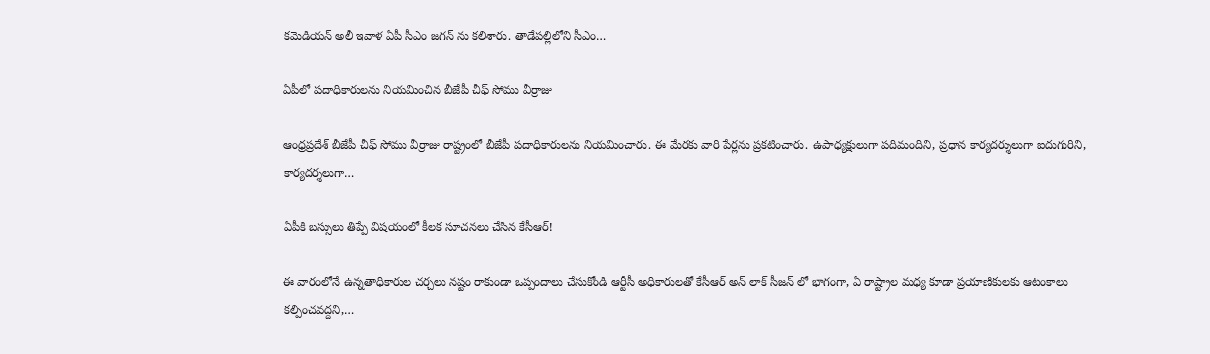కమెడియన్ అలీ ఇవాళ ఏపీ సీఎం జగన్ ను కలిశారు. తాడేపల్లిలోని సీఎం…

ఏపీలో పదాధికారులను నియమించిన బీజేపీ చీఫ్ సోము వీర్రాజు

ఆంధ్రప్రదేశ్‌ బీజేపీ చీఫ్ సోము వీర్రాజు రాష్ట్రంలో బీజేపీ పదాధికారులను నియమించారు. ఈ మేరకు వారి పేర్లను ప్రకటించారు. ఉపాధ్యక్షులుగా పదిమందిని, ప్రధాన కార్యదర్శులుగా ఐదుగురిని, కార్యదర్శలుగా…

ఏపీకి బస్సులు తిప్పే విషయంలో కీలక సూచనలు చేసిన కేసీఆర్!

ఈ వారంలోనే ఉన్నతాధికారుల చర్చలు నష్టం రాకుండా ఒప్పందాలు చేసుకోండి ఆర్టీసీ అధికారులతో కేసీఆర్ అన్ లాక్ సీజన్ లో భాగంగా, ఏ రాష్ట్రాల మధ్య కూడా ప్రయాణికులకు ఆటంకాలు కల్పించవద్దని,…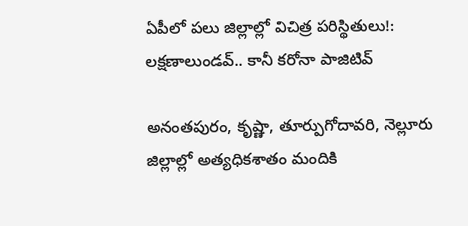ఏపీలో పలు జిల్లాల్లో విచిత్ర పరిస్థితులు!: లక్షణాలుండవ్.. కానీ కరోనా పాజిటివ్

అనంతపురం, కృష్ణా, తూర్పుగోదావరి, నెల్లూరు జిల్లాల్లో అత్యధికశాతం మందికి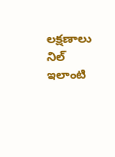లక్షణాలు నిల్ ఇలాంటి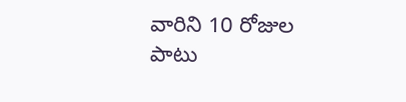వారిని 10 రోజుల పాటు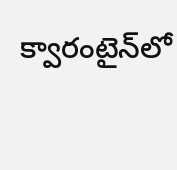క్వారంటైన్‌లో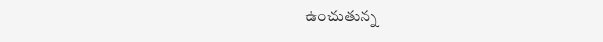ఉంచుతున్న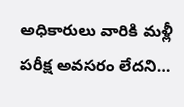అధికారులు వారికి మళ్లీ పరీక్ష అవసరం లేదని…